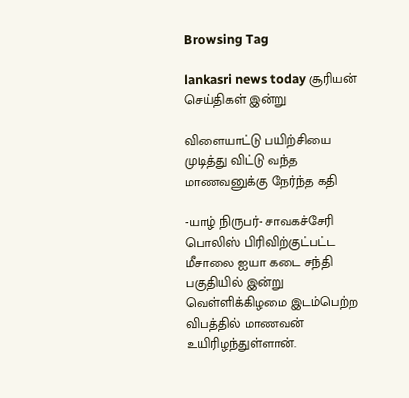Browsing Tag

lankasri news today சூரியன் செய்திகள் இன்று

விளையாட்டு பயிற்சியை முடித்து விட்டு வந்த மாணவனுக்கு நேர்ந்த கதி

-யாழ் நிருபர்- சாவகச்சேரி பொலிஸ் பிரிவிற்குட்பட்ட மீசாலை ஐயா கடை சந்தி பகுதியில் இன்று வெள்ளிக்கிழமை இடம்பெற்ற விபத்தில் மாணவன் உயிரிழந்துள்ளான்.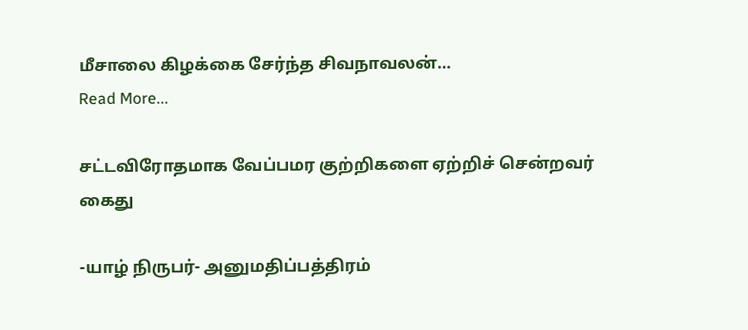மீசாலை கிழக்கை சேர்ந்த சிவநாவலன்…
Read More...

சட்டவிரோதமாக வேப்பமர குற்றிகளை ஏற்றிச் சென்றவர் கைது

-யாழ் நிருபர்- அனுமதிப்பத்திரம்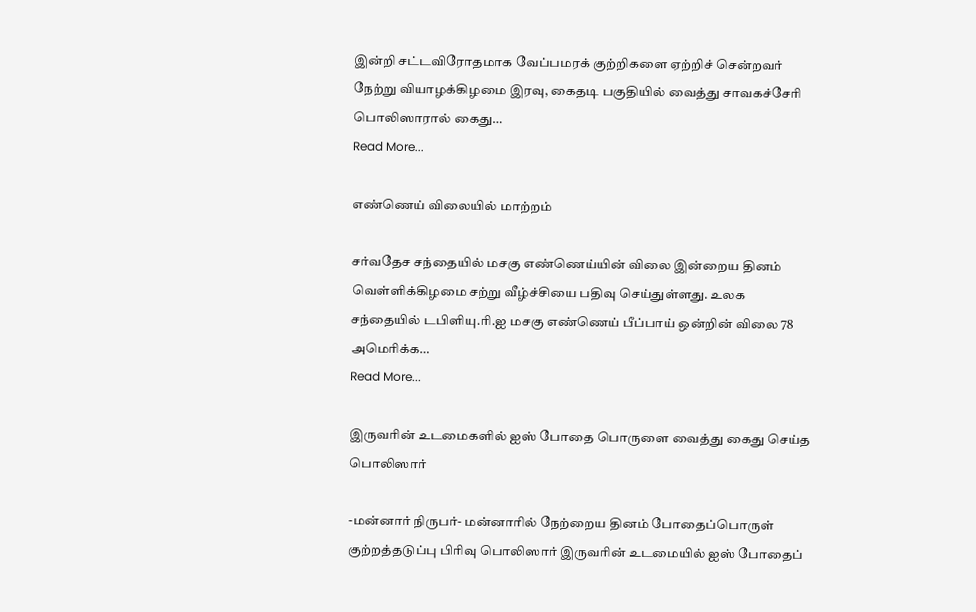இன்றி சட்டவிரோதமாக வேப்பமரக் குற்றிகளை ஏற்றிச் சென்றவர் நேற்று வியாழக்கிழமை இரவு, கைதடி பகுதியில் வைத்து சாவகச்சேரி பொலிஸாரால் கைது…
Read More...

எண்ணெய் விலையில் மாற்றம்

சர்வதேச சந்தையில் மசகு எண்ணெய்யின் விலை இன்றைய தினம் வெள்ளிக்கிழமை சற்று வீழ்ச்சியை பதிவு செய்துள்ளது. உலக சந்தையில் டபிளியு.ரி.ஐ மசகு எண்ணெய் பீப்பாய் ஒன்றின் விலை 78 அமெரிக்க…
Read More...

இருவரின் உடமைகளில் ஐஸ் போதை பொருளை வைத்து கைது செய்த பொலிஸார்

-மன்னார் நிருபர்- மன்னாரில் நேற்றைய தினம் போதைப்பொருள் குற்றத்தடுப்பு பிரிவு பொலிஸார் இருவரின் உடமையில் ஐஸ் போதைப்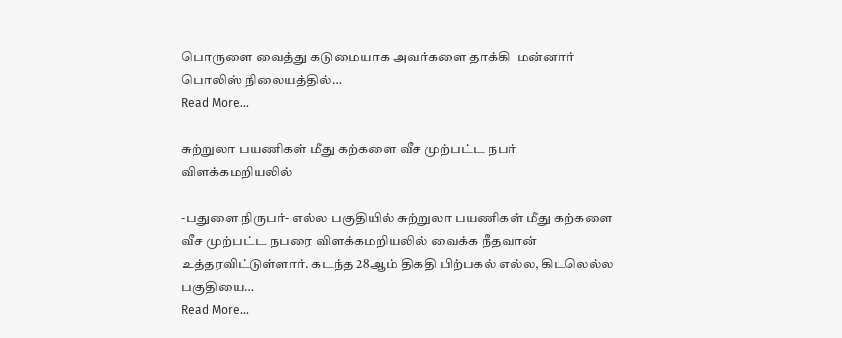பொருளை வைத்து கடுமையாக அவர்களை தாக்கி  மன்னார் பொலிஸ் நிலையத்தில்…
Read More...

சுற்றுலா பயணிகள் மீது கற்களை வீச முற்பட்ட நபர் விளக்கமறியலில்

-பதுளை நிருபர்- எல்ல பகுதியில் சுற்றுலா பயணிகள் மீது கற்களை வீச முற்பட்ட நபரை விளக்கமறியலில் வைக்க நீதவான் உத்தரவிட்டுள்ளார். கடந்த 28ஆம் திகதி பிற்பகல் எல்ல, கிடலெல்ல பகுதியை…
Read More...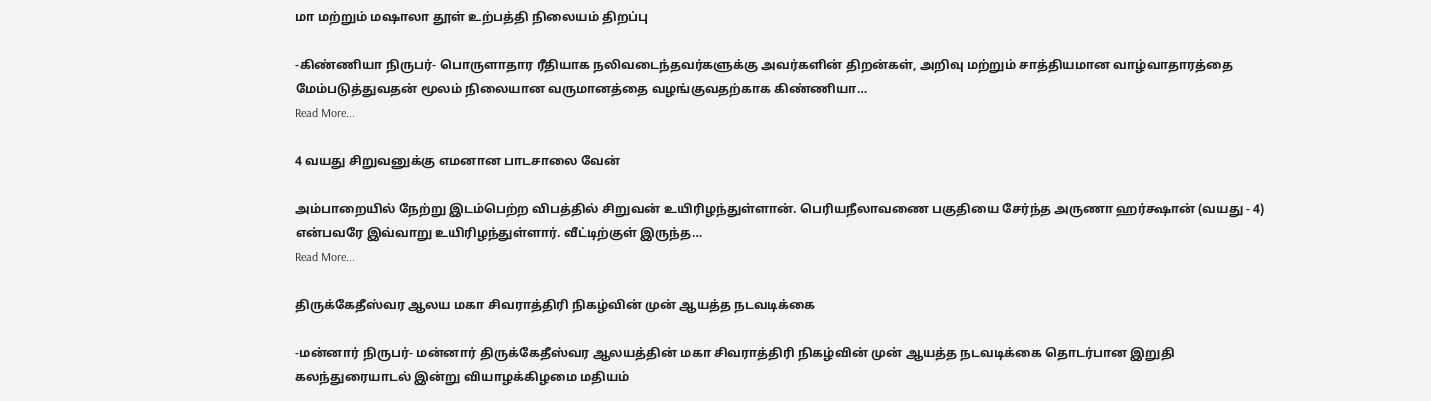மா மற்றும் மஷாலா தூள் உற்பத்தி நிலையம் திறப்பு

-கிண்ணியா நிருபர்- பொருளாதார ரீதியாக நலிவடைந்தவர்களுக்கு அவர்களின் திறன்கள், அறிவு மற்றும் சாத்தியமான வாழ்வாதாரத்தை மேம்படுத்துவதன் மூலம் நிலையான வருமானத்தை வழங்குவதற்காக கிண்ணியா…
Read More...

4 வயது சிறுவனுக்கு எமனான பாடசாலை வேன்

அம்பாறையில் நேற்று இடம்பெற்ற விபத்தில் சிறுவன் உயிரிழந்துள்ளான். பெரியநீலாவணை பகுதியை சேர்ந்த அருணா ஹர்க்ஷான் (வயது - 4) என்பவரே இவ்வாறு உயிரிழந்துள்ளார். வீட்டிற்குள் இருந்த…
Read More...

திருக்கேதீஸ்வர ஆலய மகா சிவராத்திரி நிகழ்வின் முன் ஆயத்த நடவடிக்கை

-மன்னார் நிருபர்- மன்னார் திருக்கேதீஸ்வர ஆலயத்தின் மகா சிவராத்திரி நிகழ்வின் முன் ஆயத்த நடவடிக்கை தொடர்பான இறுதி கலந்துரையாடல் இன்று வியாழக்கிழமை மதியம்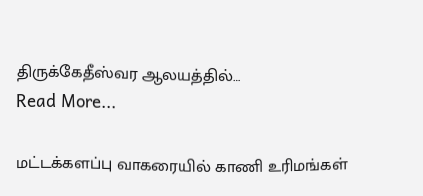திருக்கேதீஸ்வர ஆலயத்தில்…
Read More...

மட்டக்களப்பு வாகரையில் காணி உரிமங்கள்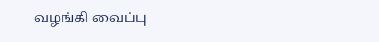வழங்கி வைப்பு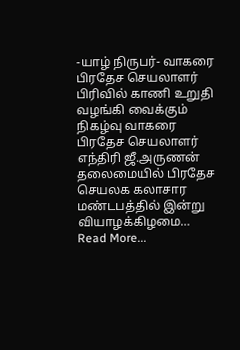-யாழ் நிருபர்- வாகரை பிரதேச செயலாளர் பிரிவில் காணி உறுதி வழங்கி வைக்கும் நிகழ்வு வாகரை பிரதேச செயலாளர் எந்திரி ஜீ.அருணன் தலைமையில் பிரதேச செயலக கலாசார மண்டபத்தில் இன்று வியாழக்கிழமை…
Read More...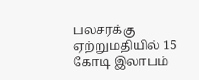பலசரக்கு ஏற்றுமதியில் 15 கோடி இலாபம்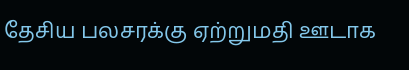தேசிய பலசரக்கு ஏற்றுமதி ஊடாக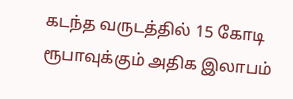கடந்த வருடத்தில் 15 கோடி ரூபாவுக்கும் அதிக இலாபம்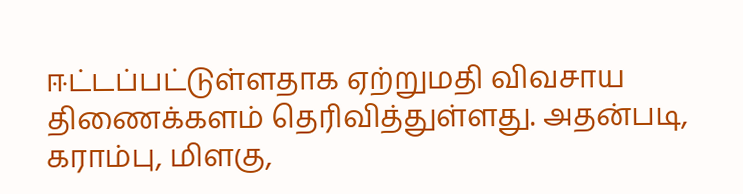ஈட்டப்பட்டுள்ளதாக ஏற்றுமதி விவசாய திணைக்களம் தெரிவித்துள்ளது. அதன்படி, கராம்பு, மிளகு,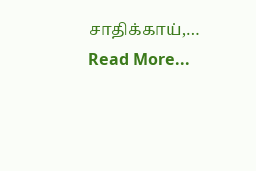சாதிக்காய்,…
Read More...